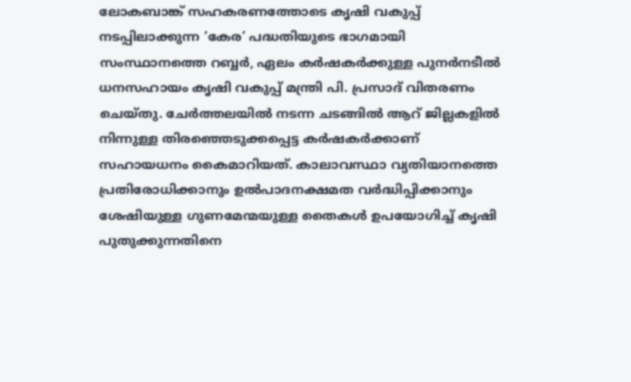ലോകബാങ്ക് സഹകരണത്തോടെ കൃഷി വകുപ്പ് നടപ്പിലാക്കുന്ന ‘കേര’ പദ്ധതിയുടെ ഭാഗമായി സംസ്ഥാനത്തെ റബ്ബർ, ഏലം കർഷകർക്കുള്ള പുനർനടീൽ ധനസഹായം കൃഷി വകുപ്പ് മന്ത്രി പി. പ്രസാദ് വിതരണം ചെയ്തു. ചേർത്തലയിൽ നടന്ന ചടങ്ങിൽ ആറ് ജില്ലകളിൽ നിന്നുള്ള തിരഞ്ഞെടുക്കപ്പെട്ട കർഷകർക്കാണ് സഹായധനം കൈമാറിയത്. കാലാവസ്ഥാ വ്യതിയാനത്തെ പ്രതിരോധിക്കാനും ഉൽപാദനക്ഷമത വർദ്ധിപ്പിക്കാനും ശേഷിയുള്ള ഗുണമേന്മയുള്ള തൈകൾ ഉപയോഗിച്ച് കൃഷി പുതുക്കുന്നതിനെ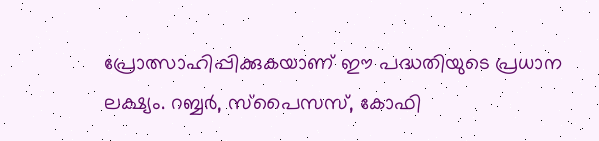പ്രോത്സാഹിപ്പിക്കുകയാണ് ഈ പദ്ധതിയുടെ പ്രധാന ലക്ഷ്യം. റബ്ബർ, സ്പൈസസ്, കോഫി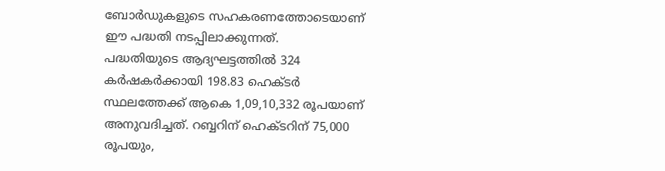ബോർഡുകളുടെ സഹകരണത്തോടെയാണ് ഈ പദ്ധതി നടപ്പിലാക്കുന്നത്.
പദ്ധതിയുടെ ആദ്യഘട്ടത്തിൽ 324 കർഷകർക്കായി 198.83 ഹെക്ടർ സ്ഥലത്തേക്ക് ആകെ 1,09,10,332 രൂപയാണ് അനുവദിച്ചത്. റബ്ബറിന് ഹെക്ടറിന് 75,000 രൂപയും,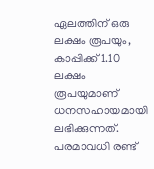ഏലത്തിന് ഒരു ലക്ഷം രൂപയും, കാപ്പിക്ക് 1.10 ലക്ഷം രൂപയുമാണ് ധനസഹായമായി ലഭിക്കുന്നത്. പരമാവധി രണ്ട്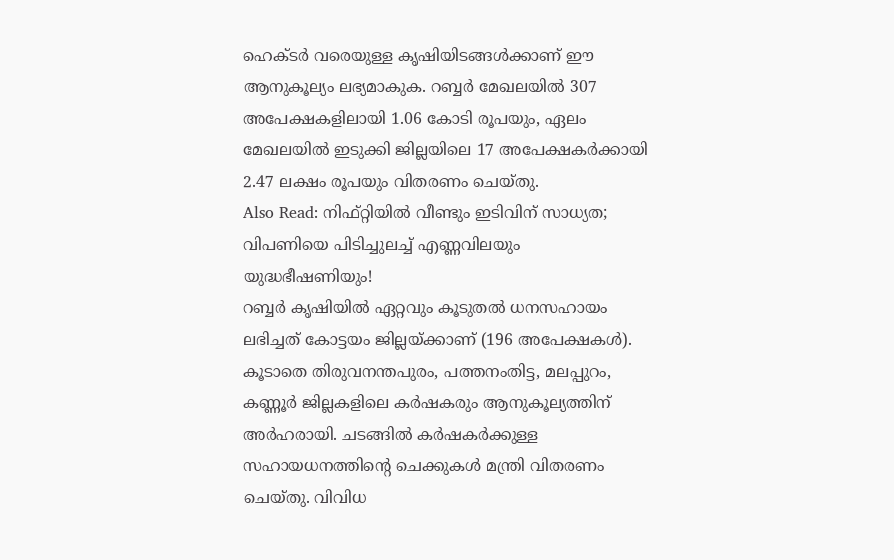ഹെക്ടർ വരെയുള്ള കൃഷിയിടങ്ങൾക്കാണ് ഈ ആനുകൂല്യം ലഭ്യമാകുക. റബ്ബർ മേഖലയിൽ 307 അപേക്ഷകളിലായി 1.06 കോടി രൂപയും, ഏലം മേഖലയിൽ ഇടുക്കി ജില്ലയിലെ 17 അപേക്ഷകർക്കായി 2.47 ലക്ഷം രൂപയും വിതരണം ചെയ്തു.
Also Read: നിഫ്റ്റിയിൽ വീണ്ടും ഇടിവിന് സാധ്യത; വിപണിയെ പിടിച്ചുലച്ച് എണ്ണവിലയും യുദ്ധഭീഷണിയും!
റബ്ബർ കൃഷിയിൽ ഏറ്റവും കൂടുതൽ ധനസഹായം ലഭിച്ചത് കോട്ടയം ജില്ലയ്ക്കാണ് (196 അപേക്ഷകൾ). കൂടാതെ തിരുവനന്തപുരം, പത്തനംതിട്ട, മലപ്പുറം, കണ്ണൂർ ജില്ലകളിലെ കർഷകരും ആനുകൂല്യത്തിന് അർഹരായി. ചടങ്ങിൽ കർഷകർക്കുള്ള സഹായധനത്തിന്റെ ചെക്കുകൾ മന്ത്രി വിതരണം ചെയ്തു. വിവിധ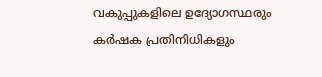വകുപ്പുകളിലെ ഉദ്യോഗസ്ഥരും കർഷക പ്രതിനിധികളും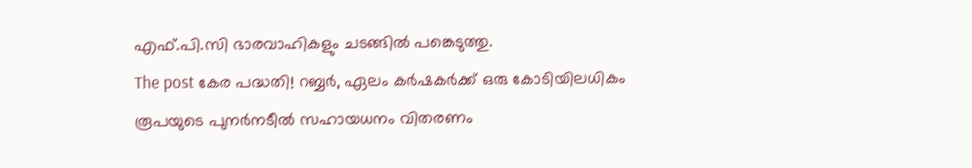എഫ്.പി.സി ഭാരവാഹികളും ചടങ്ങിൽ പങ്കെടുത്തു.
The post കേര പദ്ധതി! റബ്ബർ, ഏലം കർഷകർക്ക് ഒരു കോടിയിലധികം രൂപയുടെ പുനർനടീൽ സഹായധനം വിതരണം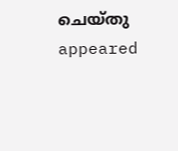ചെയ്തു appeared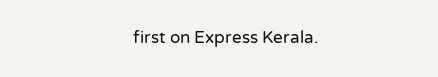first on Express Kerala.